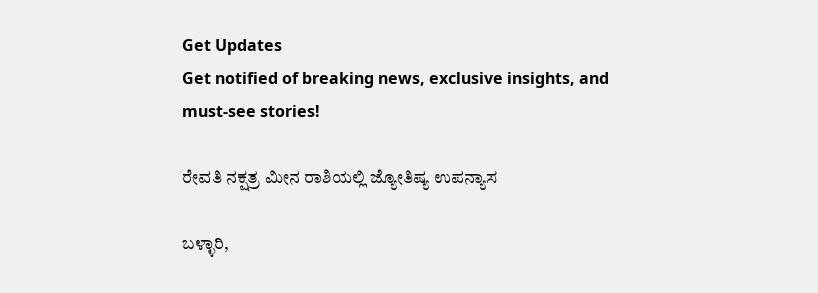Get Updates
Get notified of breaking news, exclusive insights, and must-see stories!

ರೇವತಿ ನಕ್ಷತ್ರ ಮೀನ ರಾಶಿಯಲ್ಲಿ ಜ್ಯೋತಿಷ್ಯ ಉಪನ್ಯಾಸ

ಬಳ್ಳಾರಿ,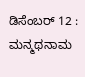ಡಿಸೆಂಬರ್ 12 : ಮನ್ಮಥನಾಮ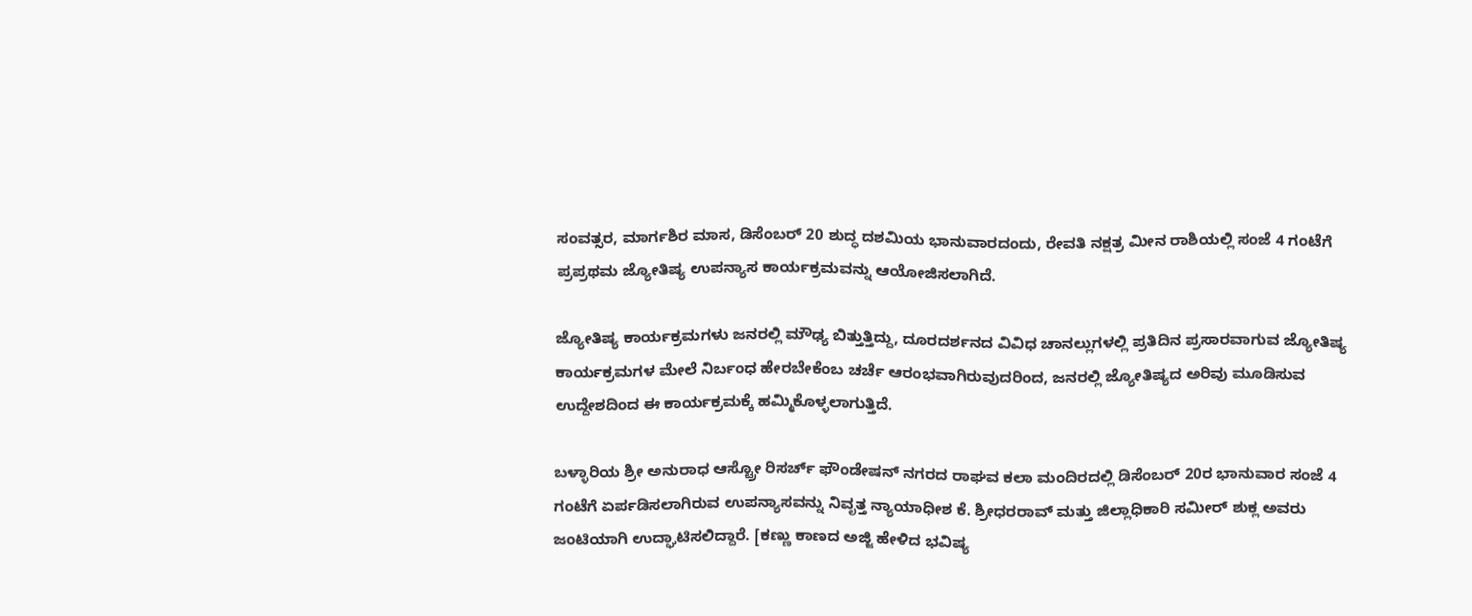ಸಂವತ್ಸರ, ಮಾರ್ಗಶಿರ ಮಾಸ, ಡಿಸೆಂಬರ್ 20 ಶುದ್ಧ ದಶಮಿಯ ಭಾನುವಾರದಂದು, ರೇವತಿ ನಕ್ಷತ್ರ ಮೀನ ರಾಶಿಯಲ್ಲಿ ಸಂಜೆ 4 ಗಂಟೆಗೆ ಪ್ರಪ್ರಥಮ ಜ್ಯೋತಿಷ್ಯ ಉಪನ್ಯಾಸ ಕಾರ್ಯಕ್ರಮವನ್ನು ಆಯೋಜಿಸಲಾಗಿದೆ.

ಜ್ಯೋತಿಷ್ಯ ಕಾರ್ಯಕ್ರಮಗಳು ಜನರಲ್ಲಿ ಮೌಢ್ಯ ಬಿತ್ತುತ್ತಿದ್ದು, ದೂರದರ್ಶನದ ವಿವಿಧ ಚಾನಲ್ಲುಗಳಲ್ಲಿ ಪ್ರತಿದಿನ ಪ್ರಸಾರವಾಗುವ ಜ್ಯೋತಿಷ್ಯ ಕಾರ್ಯಕ್ರಮಗಳ ಮೇಲೆ ನಿರ್ಬಂಧ ಹೇರಬೇಕೆಂಬ ಚರ್ಚೆ ಆರಂಭವಾಗಿರುವುದರಿಂದ, ಜನರಲ್ಲಿ ಜ್ಯೋತಿಷ್ಯದ ಅರಿವು ಮೂಡಿಸುವ ಉದ್ದೇಶದಿಂದ ಈ ಕಾರ್ಯಕ್ರಮಕ್ಕೆ ಹಮ್ಮಿಕೊಳ್ಳಲಾಗುತ್ತಿದೆ.

ಬಳ್ಳಾರಿಯ ಶ್ರೀ ಅನುರಾಧ ಆಸ್ಟ್ರೋ ರಿಸರ್ಚ್ ಫೌಂಡೇಷನ್ ನಗರದ ರಾಘವ ಕಲಾ ಮಂದಿರದಲ್ಲಿ ಡಿಸೆಂಬರ್ 20ರ ಭಾನುವಾರ ಸಂಜೆ 4 ಗಂಟೆಗೆ ಏರ್ಪಡಿಸಲಾಗಿರುವ ಉಪನ್ಯಾಸವನ್ನು ನಿವೃತ್ತ ನ್ಯಾಯಾಧೀಶ ಕೆ. ಶ್ರೀಧರರಾವ್ ಮತ್ತು ಜಿಲ್ಲಾಧಿಕಾರಿ ಸಮೀರ್ ಶುಕ್ಲ ಅವರು ಜಂಟಿಯಾಗಿ ಉದ್ಘಾಟಿಸಲಿದ್ದಾರೆ. [ಕಣ್ಣು ಕಾಣದ ಅಜ್ಜಿ ಹೇಳಿದ ಭವಿಷ್ಯ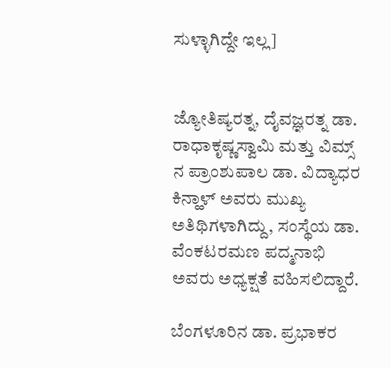ಸುಳ್ಳಾಗಿದ್ದೇ ಇಲ್ಲ]


ಜ್ಯೋತಿಷ್ಯರತ್ನ, ದೈವಜ್ಞರತ್ನ ಡಾ. ರಾಧಾಕೃಷ್ಣಸ್ವಾಮಿ ಮತ್ತು ವಿಮ್ಸ್ ನ ಪ್ರಾಂಶುಪಾಲ ಡಾ. ವಿದ್ಯಾಧರ ಕಿನ್ಹಾಳ್ ಅವರು ಮುಖ್ಯ ಅತಿಥಿಗಳಾಗಿದ್ದು, ಸಂಸ್ಥೆಯ ಡಾ. ವೆಂಕಟರಮಣ ಪದ್ಮನಾಭಿ ಅವರು ಅಧ್ಯಕ್ಷತೆ ವಹಿಸಲಿದ್ದಾರೆ.

ಬೆಂಗಳೂರಿನ ಡಾ. ಪ್ರಭಾಕರ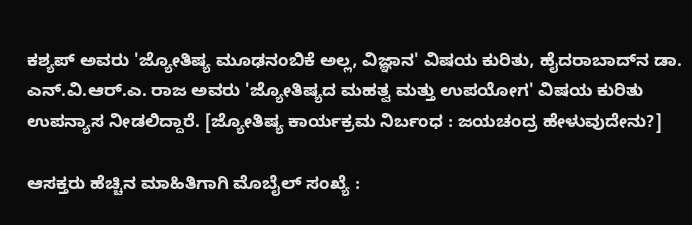ಕಶ್ಯಪ್ ಅವರು 'ಜ್ಯೋತಿಷ್ಯ ಮೂಢನಂಬಿಕೆ ಅಲ್ಲ, ವಿಜ್ಞಾನ' ವಿಷಯ ಕುರಿತು, ಹೈದರಾಬಾದ್‌ನ ಡಾ. ಎನ್.ವಿ.ಆರ್.ಎ. ರಾಜ ಅವರು 'ಜ್ಯೋತಿಷ್ಯದ ಮಹತ್ವ ಮತ್ತು ಉಪಯೋಗ' ವಿಷಯ ಕುರಿತು ಉಪನ್ಯಾಸ ನೀಡಲಿದ್ದಾರೆ. [ಜ್ಯೋತಿಷ್ಯ ಕಾರ್ಯಕ್ರಮ ನಿರ್ಬಂಧ : ಜಯಚಂದ್ರ ಹೇಳುವುದೇನು?]

ಆಸಕ್ತರು ಹೆಚ್ಚಿನ ಮಾಹಿತಿಗಾಗಿ ಮೊಬೈಲ್ ಸಂಖ್ಯೆ :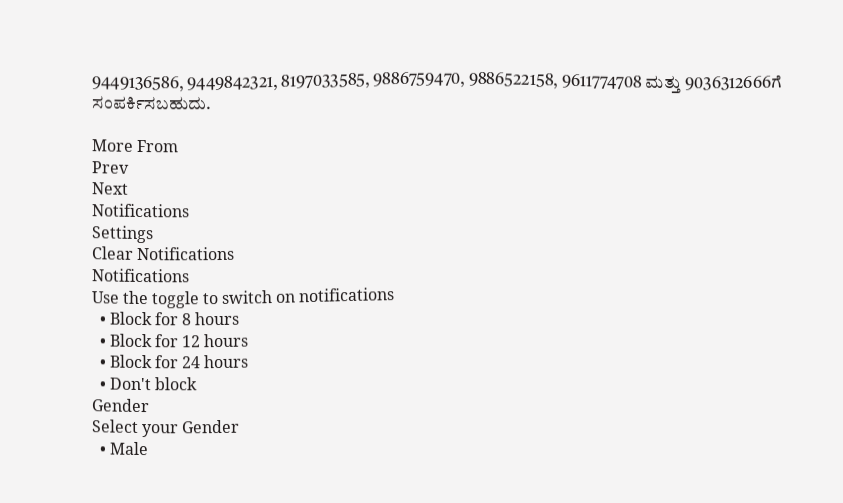9449136586, 9449842321, 8197033585, 9886759470, 9886522158, 9611774708 ಮತ್ತು 9036312666ಗೆ ಸಂಪರ್ಕಿಸಬಹುದು.

More From
Prev
Next
Notifications
Settings
Clear Notifications
Notifications
Use the toggle to switch on notifications
  • Block for 8 hours
  • Block for 12 hours
  • Block for 24 hours
  • Don't block
Gender
Select your Gender
  • Male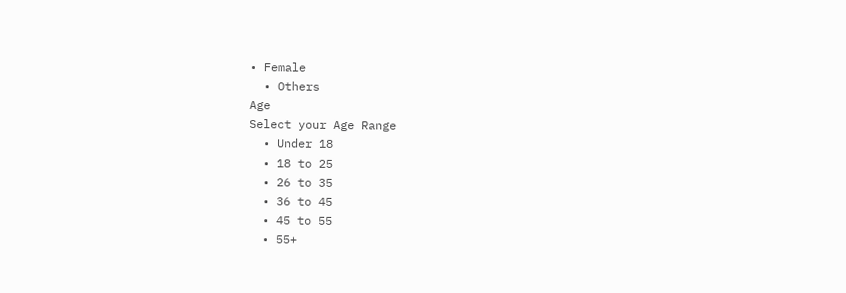• Female
  • Others
Age
Select your Age Range
  • Under 18
  • 18 to 25
  • 26 to 35
  • 36 to 45
  • 45 to 55
  • 55+